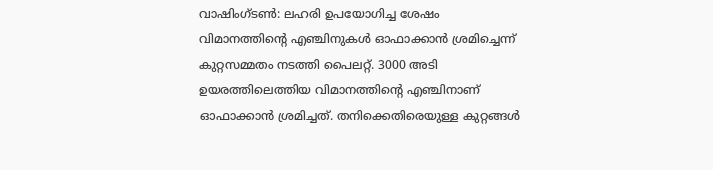വാഷിംഗ്ടൺ: ലഹരി ഉപയോഗിച്ച ശേഷം വിമാനത്തിന്റെ എഞ്ചിനുകൾ ഓഫാക്കാൻ ശ്രമിച്ചെന്ന് കുറ്റസമ്മതം നടത്തി പൈലറ്റ്. 3000 അടി ഉയരത്തിലെത്തിയ വിമാനത്തിന്റെ എഞ്ചിനാണ് ഓഫാക്കാൻ ശ്രമിച്ചത്. തനിക്കെതിരെയുള്ള കുറ്റങ്ങൾ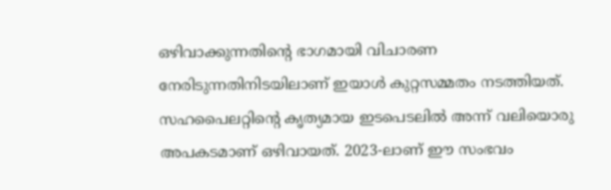ഒഴിവാക്കുന്നതിന്റെ ഭാഗമായി വിചാരണ നേരിടുന്നതിനിടയിലാണ് ഇയാൾ കുറ്റസമ്മതം നടത്തിയത്. സഹപൈലറ്റിന്റെ കൃത്യമായ ഇടപെടലിൽ അന്ന് വലിയൊരു അപകടമാണ് ഒഴിവായത്. 2023-ലാണ് ഈ സംഭവം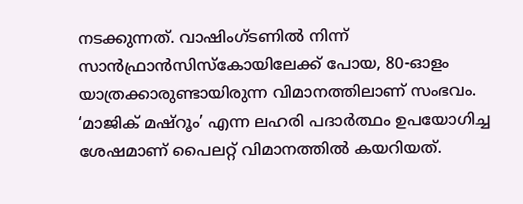നടക്കുന്നത്. വാഷിംഗ്ടണിൽ നിന്ന് സാൻഫ്രാൻസിസ്കോയിലേക്ക് പോയ, 80-ഓളം യാത്രക്കാരുണ്ടായിരുന്ന വിമാനത്തിലാണ് സംഭവം. ‘മാജിക് മഷ്റൂം’ എന്ന ലഹരി പദാർത്ഥം ഉപയോഗിച്ച ശേഷമാണ് പൈലറ്റ് വിമാനത്തിൽ കയറിയത്.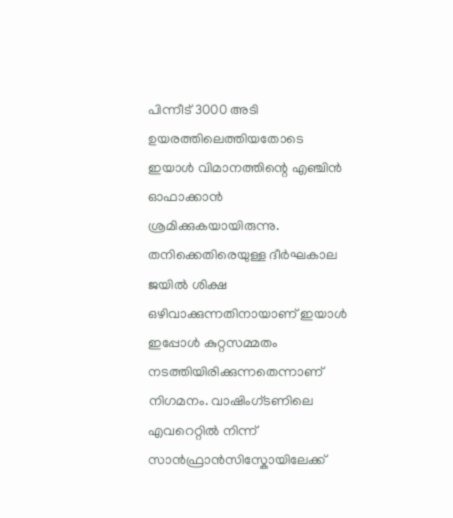പിന്നീട് 3000 അടി ഉയരത്തിലെത്തിയതോടെ ഇയാൾ വിമാനത്തിന്റെ എഞ്ചിൻ ഓഫാക്കാൻ ശ്രമിക്കുകയായിരുന്നു. തനിക്കെതിരെയുള്ള ദീർഘകാല ജയിൽ ശിക്ഷ ഒഴിവാക്കുന്നതിനായാണ് ഇയാൾ ഇപ്പോൾ കുറ്റസമ്മതം നടത്തിയിരിക്കുന്നതെന്നാണ് നിഗമനം. വാഷിംഗ്ടണിലെ എവറെറ്റിൽ നിന്ന് സാൻഫ്രാൻസിസ്കോയിലേക്ക്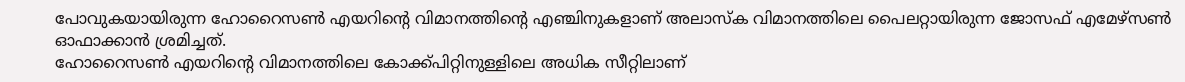പോവുകയായിരുന്ന ഹോറൈസൺ എയറിന്റെ വിമാനത്തിന്റെ എഞ്ചിനുകളാണ് അലാസ്ക വിമാനത്തിലെ പൈലറ്റായിരുന്ന ജോസഫ് എമേഴ്സൺ ഓഫാക്കാൻ ശ്രമിച്ചത്.
ഹോറൈസൺ എയറിന്റെ വിമാനത്തിലെ കോക്ക്പിറ്റിനുള്ളിലെ അധിക സീറ്റിലാണ്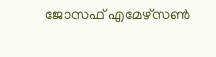ജോസഫ് എമേഴ്സൺ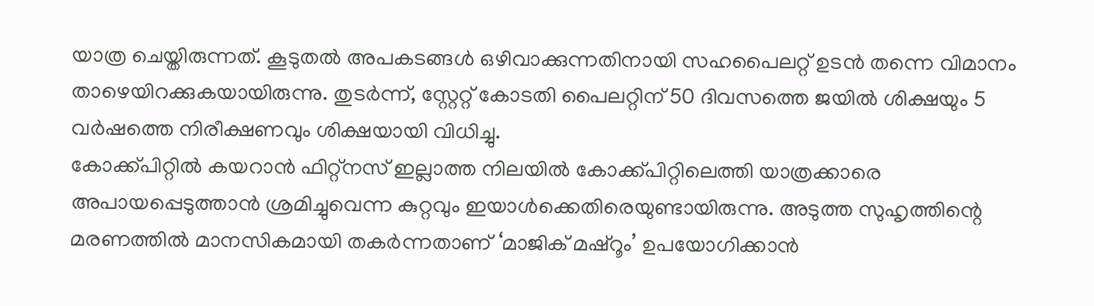യാത്ര ചെയ്തിരുന്നത്. കൂടുതൽ അപകടങ്ങൾ ഒഴിവാക്കുന്നതിനായി സഹപൈലറ്റ് ഉടൻ തന്നെ വിമാനം താഴെയിറക്കുകയായിരുന്നു. തുടർന്ന്, സ്റ്റേറ്റ് കോടതി പൈലറ്റിന് 50 ദിവസത്തെ ജയിൽ ശിക്ഷയും 5 വർഷത്തെ നിരീക്ഷണവും ശിക്ഷയായി വിധിച്ചു.
കോക്ക്പിറ്റിൽ കയറാൻ ഫിറ്റ്നസ് ഇല്ലാത്ത നിലയിൽ കോക്ക്പിറ്റിലെത്തി യാത്രക്കാരെ അപായപ്പെടുത്താൻ ശ്രമിച്ചുവെന്ന കുറ്റവും ഇയാൾക്കെതിരെയുണ്ടായിരുന്നു. അടുത്ത സുഹൃത്തിന്റെ മരണത്തിൽ മാനസികമായി തകർന്നതാണ് ‘മാജിക് മഷ്റൂം’ ഉപയോഗിക്കാൻ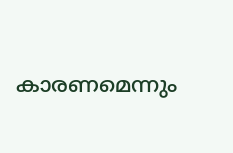കാരണമെന്നും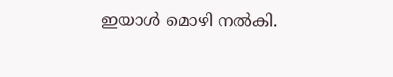ഇയാൾ മൊഴി നൽകി.